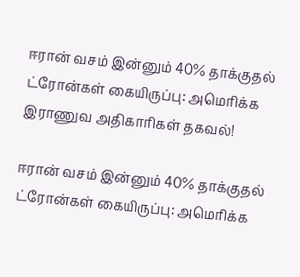ஈரான் வசம் இன்னும் 40% தாக்குதல் ட்ரோன்கள் கையிருப்பு: அமெரிக்க இராணுவ அதிகாரிகள் தகவல்!

ஈரான் வசம் இன்னும் 40% தாக்குதல் ட்ரோன்கள் கையிருப்பு: அமெரிக்க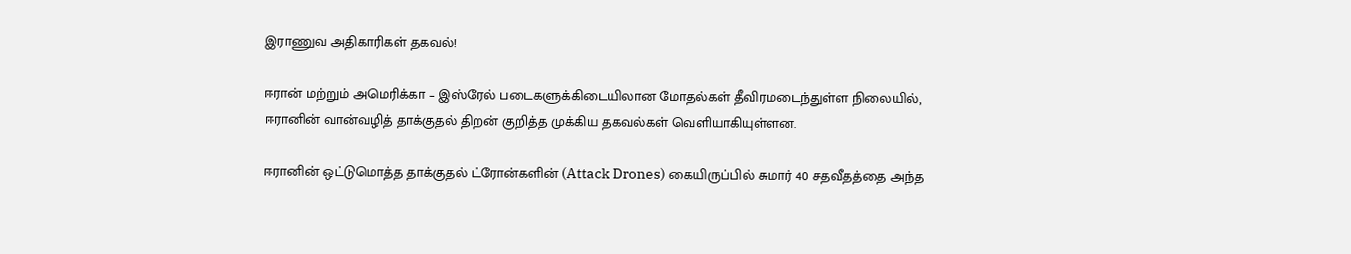இராணுவ அதிகாரிகள் தகவல்!

ஈரான் மற்றும் அமெரிக்கா – இஸ்ரேல் படைகளுக்கிடையிலான மோதல்கள் தீவிரமடைந்துள்ள நிலையில், ஈரானின் வான்வழித் தாக்குதல் திறன் குறித்த முக்கிய தகவல்கள் வெளியாகியுள்ளன.

ஈரானின் ஒட்டுமொத்த தாக்குதல் ட்ரோன்களின் (Attack Drones) கையிருப்பில் சுமார் 40 சதவீதத்தை அந்த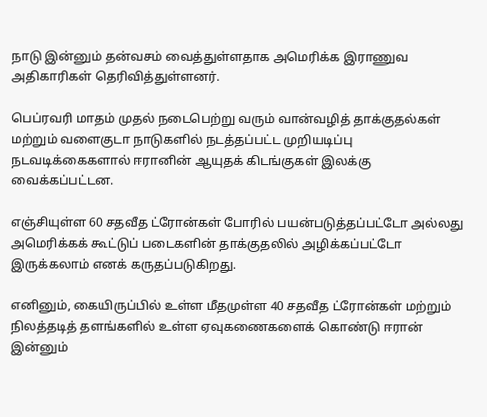நாடு இன்னும் தன்வசம் வைத்துள்ளதாக அமெரிக்க இராணுவ அதிகாரிகள் தெரிவித்துள்ளனர்.

பெப்ரவரி மாதம் முதல் நடைபெற்று வரும் வான்வழித் தாக்குதல்கள் மற்றும் வளைகுடா நாடுகளில் நடத்தப்பட்ட முறியடிப்பு நடவடிக்கைகளால் ஈரானின் ஆயுதக் கிடங்குகள் இலக்கு வைக்கப்பட்டன.

எஞ்சியுள்ள 60 சதவீத ட்ரோன்கள் போரில் பயன்படுத்தப்பட்டோ அல்லது அமெரிக்கக் கூட்டுப் படைகளின் தாக்குதலில் அழிக்கப்பட்டோ இருக்கலாம் எனக் கருதப்படுகிறது.

எனினும், கையிருப்பில் உள்ள மீதமுள்ள 40 சதவீத ட்ரோன்கள் மற்றும் நிலத்தடித் தளங்களில் உள்ள ஏவுகணைகளைக் கொண்டு ஈரான் இன்னும்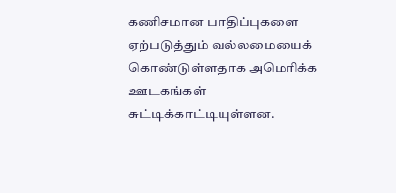கணிசமான பாதிப்புகளை ஏற்படுத்தும் வல்லமையைக் கொண்டுள்ளதாக அமெரிக்க ஊடகங்கள் சுட்டிக்காட்டியுள்ளன.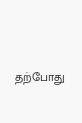தற்போது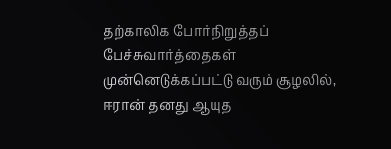தற்காலிக போர்நிறுத்தப் பேச்சுவார்த்தைகள் முன்னெடுக்கப்பட்டு வரும் சூழலில், ஈரான் தனது ஆயுத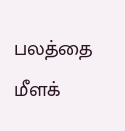பலத்தை மீளக்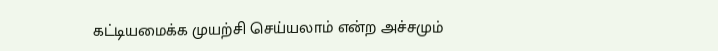கட்டியமைக்க முயற்சி செய்யலாம் என்ற அச்சமும்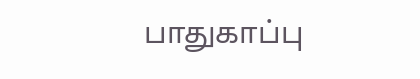பாதுகாப்பு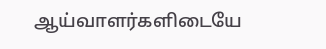ஆய்வாளர்களிடையே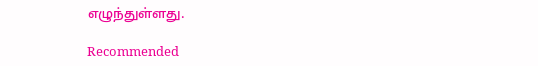எழுந்துள்ளது.

Recommended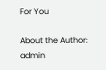For You

About the Author: admin